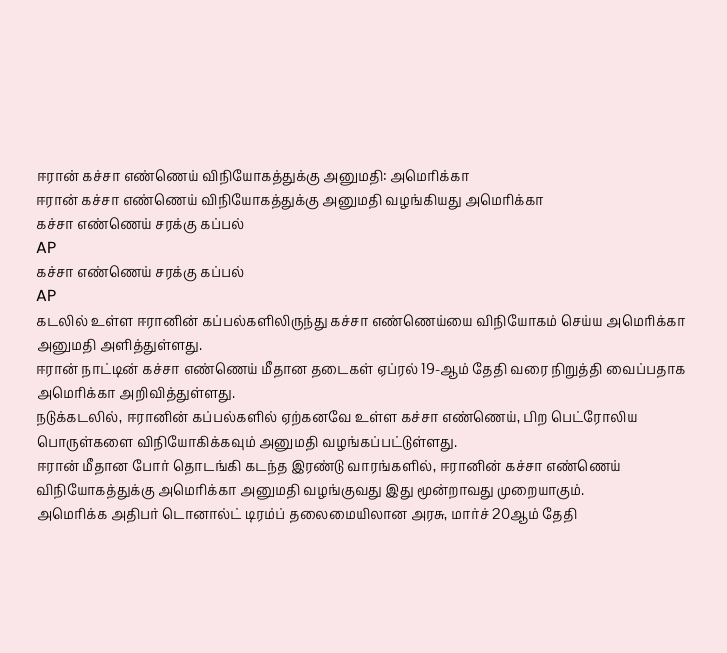ஈரான் கச்சா எண்ணெய் விநியோகத்துக்கு அனுமதி: அமெரிக்கா
ஈரான் கச்சா எண்ணெய் விநியோகத்துக்கு அனுமதி வழங்கியது அமெரிக்கா
கச்சா எண்ணெய் சரக்கு கப்பல்
AP
கச்சா எண்ணெய் சரக்கு கப்பல்
AP
கடலில் உள்ள ஈரானின் கப்பல்களிலிருந்து கச்சா எண்ணெய்யை விநியோகம் செய்ய அமெரிக்கா அனுமதி அளித்துள்ளது.
ஈரான் நாட்டின் கச்சா எண்ணெய் மீதான தடைகள் ஏப்ரல் 19-ஆம் தேதி வரை நிறுத்தி வைப்பதாக அமெரிக்கா அறிவித்துள்ளது.
நடுக்கடலில், ஈரானின் கப்பல்களில் ஏற்கனவே உள்ள கச்சா எண்ணெய், பிற பெட்ரோலிய பொருள்களை விநியோகிக்கவும் அனுமதி வழங்கப்பட்டுள்ளது.
ஈரான் மீதான போர் தொடங்கி கடந்த இரண்டு வாரங்களில், ஈரானின் கச்சா எண்ணெய் விநியோகத்துக்கு அமெரிக்கா அனுமதி வழங்குவது இது மூன்றாவது முறையாகும்.
அமெரிக்க அதிபர் டொனால்ட் டிரம்ப் தலைமையிலான அரசு, மார்ச் 20ஆம் தேதி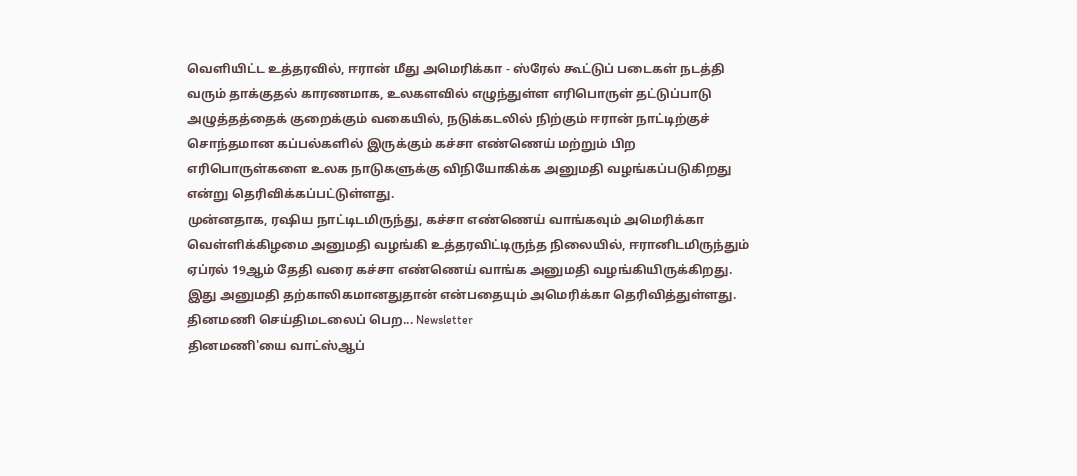வெளியிட்ட உத்தரவில், ஈரான் மீது அமெரிக்கா - ஸ்ரேல் கூட்டுப் படைகள் நடத்தி வரும் தாக்குதல் காரணமாக, உலகளவில் எழுந்துள்ள எரிபொருள் தட்டுப்பாடு அழுத்தத்தைக் குறைக்கும் வகையில், நடுக்கடலில் நிற்கும் ஈரான் நாட்டிற்குச் சொந்தமான கப்பல்களில் இருக்கும் கச்சா எண்ணெய் மற்றும் பிற எரிபொருள்களை உலக நாடுகளுக்கு விநியோகிக்க அனுமதி வழங்கப்படுகிறது என்று தெரிவிக்கப்பட்டுள்ளது.
முன்னதாக, ரஷிய நாட்டிடமிருந்து, கச்சா எண்ணெய் வாங்கவும் அமெரிக்கா வெள்ளிக்கிழமை அனுமதி வழங்கி உத்தரவிட்டிருந்த நிலையில், ஈரானிடமிருந்தும் ஏப்ரல் 19ஆம் தேதி வரை கச்சா எண்ணெய் வாங்க அனுமதி வழங்கியிருக்கிறது.
இது அனுமதி தற்காலிகமானதுதான் என்பதையும் அமெரிக்கா தெரிவித்துள்ளது.
தினமணி செய்திமடலைப் பெற... Newsletter
தினமணி'யை வாட்ஸ்ஆப்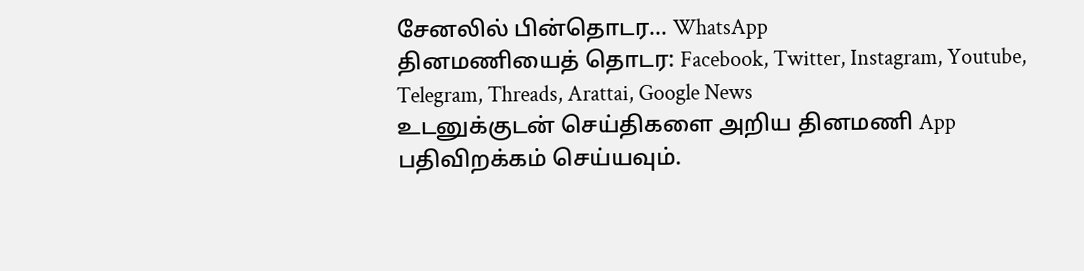சேனலில் பின்தொடர... WhatsApp
தினமணியைத் தொடர: Facebook, Twitter, Instagram, Youtube, Telegram, Threads, Arattai, Google News
உடனுக்குடன் செய்திகளை அறிய தினமணி App பதிவிறக்கம் செய்யவும்.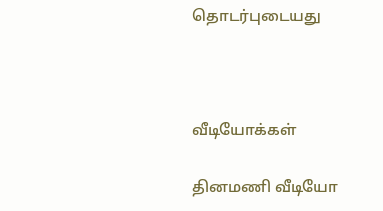தொடர்புடையது



வீடியோக்கள்

தினமணி வீடியோ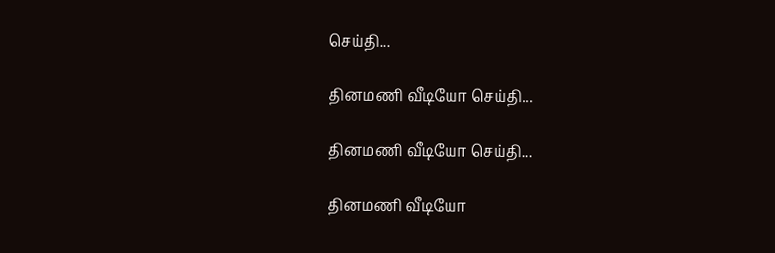செய்தி...

தினமணி வீடியோ செய்தி...

தினமணி வீடியோ செய்தி...

தினமணி வீடியோ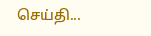செய்தி...